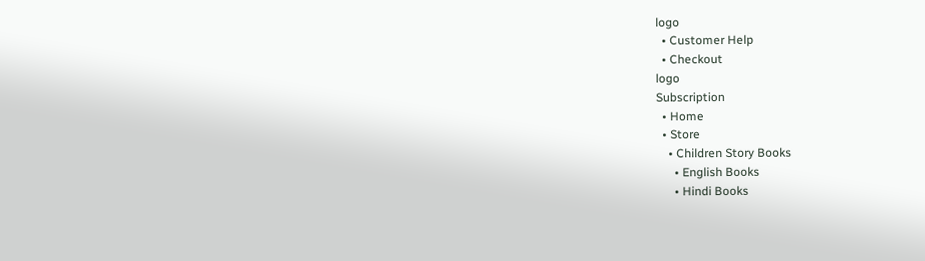logo
  • Customer Help
  • Checkout
logo
Subscription
  • Home
  • Store
    • Children Story Books
      • English Books
      • Hindi Books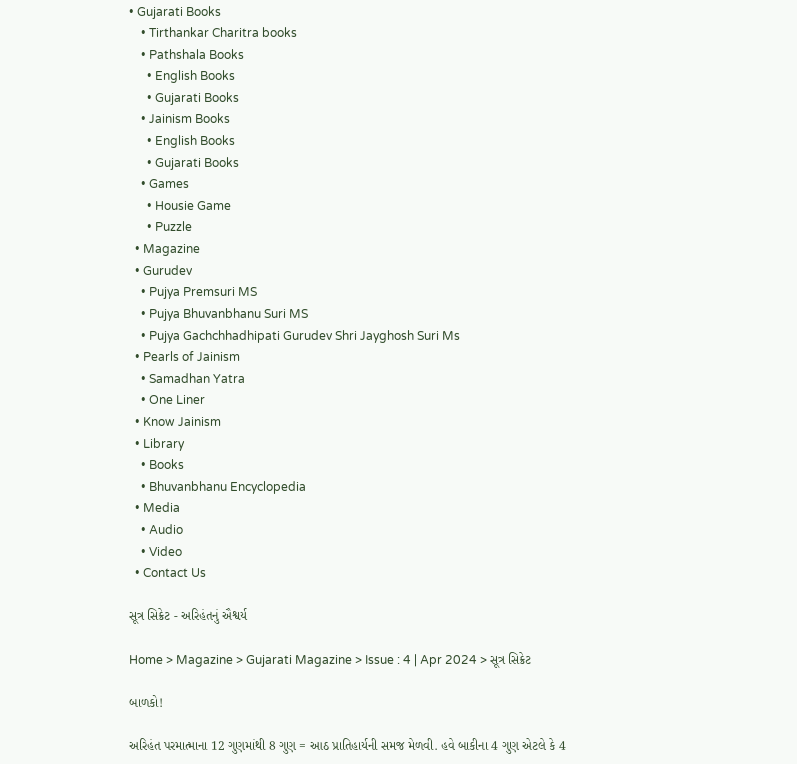• Gujarati Books
    • Tirthankar Charitra books
    • Pathshala Books
      • English Books
      • Gujarati Books
    • Jainism Books
      • English Books
      • Gujarati Books
    • Games
      • Housie Game
      • Puzzle
  • Magazine
  • Gurudev
    • Pujya Premsuri MS
    • Pujya Bhuvanbhanu Suri MS
    • Pujya Gachchhadhipati Gurudev Shri Jayghosh Suri Ms
  • Pearls of Jainism
    • Samadhan Yatra
    • One Liner
  • Know Jainism
  • Library
    • Books
    • Bhuvanbhanu Encyclopedia
  • Media
    • Audio
    • Video
  • Contact Us

સૂત્ર સિક્રેટ - અરિહંતનું ઐશ્વર્ય

Home > Magazine > Gujarati Magazine > Issue : 4 | Apr 2024 > સૂત્ર સિક્રેટ

બાળકો!

અરિહંત પરમાત્માના 12 ગુણમાંથી 8 ગુણ = આઠ પ્રાતિહાર્યની સમજ મેળવી. હવે બાકીના 4 ગુણ એટલે કે 4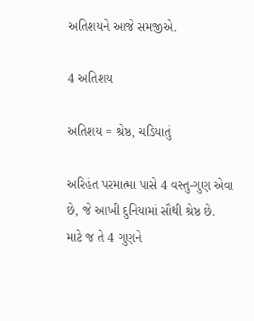અતિશયને આજે સમજીએ.

4 અતિશય

અતિશય = શ્રેષ્ઠ, ચડિયાતું

અરિહંત પરમાત્મા પાસે 4 વસ્તુ-ગુણ એવા છે, જે આખી દુનિયામાં સૌથી શ્રેષ્ઠ છે. માટે જ તે 4 ગુણને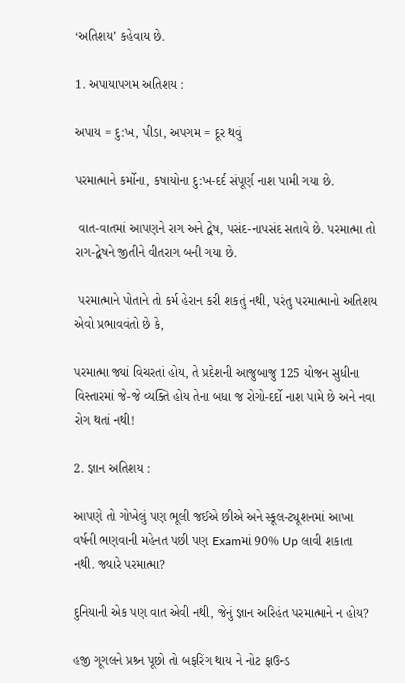‘અતિશય’ કહેવાય છે.

1. અપાયાપગમ અતિશય :

અપાય = દુ:ખ, પીડા, અપગમ = દૂર થવું

પરમાત્માને કર્મોના, કષાયોના દુ:ખ-દર્દ સંપૂર્ણ નાશ પામી ગયા છે.

 વાત-વાતમાં આપણને રાગ અને દ્વેષ, પસંદ-નાપસંદ સતાવે છે. પરમાત્મા તો રાગ-દ્વેષને જીતીને વીતરાગ બની ગયા છે.

 પરમાત્માને પોતાને તો કર્મ હેરાન કરી શકતું નથી, પરંતુ પરમાત્માનો અતિશય એવો પ્રભાવવંતો છે કે,

પરમાત્મા જ્યાં વિચરતાં હોય, તે પ્રદેશની આજુબાજુ 125 યોજન સુધીના વિસ્તારમાં જે-જે વ્યક્તિ હોય તેના બધા જ રોગો-દર્દો નાશ પામે છે અને નવા રોગ થતાં નથી!

2. જ્ઞાન અતિશય :

આપણે તો ગોખેલું પણ ભૂલી જઈએ છીએ અને સ્કૂલ-ટ્યૂશનમાં આખા વર્ષની ભણવાની મહેનત પછી પણ Examમાં 90% Up લાવી શકાતા નથી. જ્યારે પરમાત્મા?

દુનિયાની એક પણ વાત એવી નથી, જેનું જ્ઞાન અરિહંત પરમાત્માને ન હોય?

હજી ગૂગલને પ્રશ્ર્ન પૂછો તો બફરિંગ થાય ને નોટ ફાઉન્ડ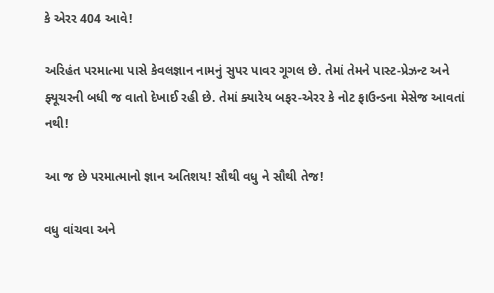કે એરર 404 આવે!

અરિહંત પરમાત્મા પાસે કેવલજ્ઞાન નામનું સુપર પાવર ગૂગલ છે. તેમાં તેમને પાસ્ટ-પ્રેઝન્ટ અને ફ્યૂચરની બધી જ વાતો દેખાઈ રહી છે. તેમાં ક્યારેય બફર-એરર કે નોટ ફાઉન્ડના મેસેજ આવતાં નથી!

આ જ છે પરમાત્માનો જ્ઞાન અતિશય! સૌથી વધુ ને સૌથી તેજ!

વધુ વાંચવા અને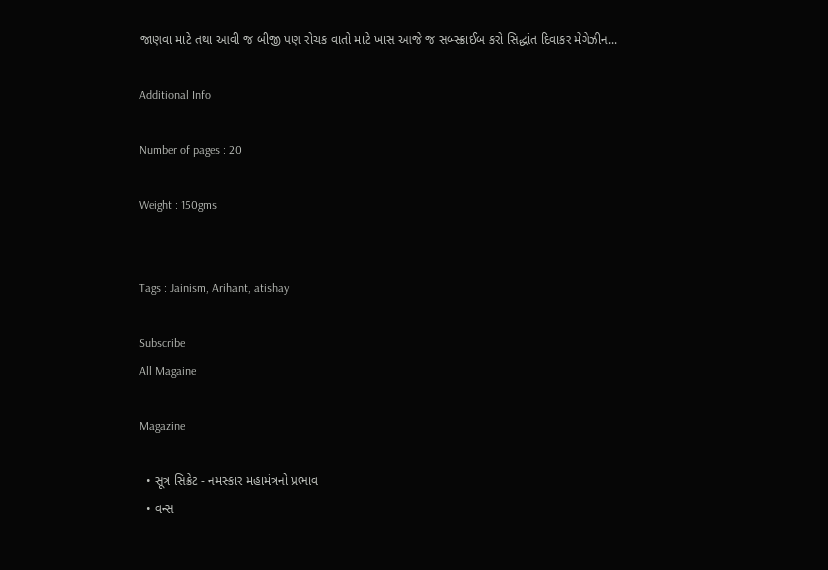જાણવા માટે તથા આવી જ બીજી પણ રોચક વાતો માટે ખાસ આજે જ સબ્સ્ક્રાઈબ કરો સિદ્ધાંત દિવાકર મેગેઝીન...

Additional Info

Number of pages : 20

Weight : 150gms


Tags : Jainism, Arihant, atishay

Subscribe
All Magaine

Magazine

  • સૂત્ર સિક્રેટ - નમસ્કાર મહામંત્રનો પ્રભાવ
  • વન્સ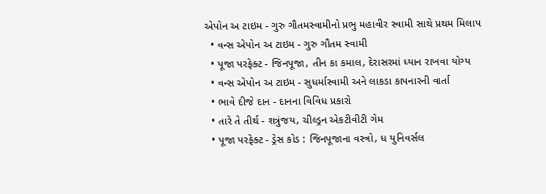એપોન અ ટાઇમ - ગુરુ ગૌતમસ્વામીનો પ્રભુ મહાવીર સ્વામી સાથે પ્રથમ મિલાપ
  • વન્સ એપોન અ ટાઇમ - ગુરુ ગૌતમ સ્વામી
  • પૂજા પરફેક્ટ - જિનપૂજા, તીન કા કમાલ, દેરાસરમાં ધ્યાન રાખવા યોગ્ય
  • વન્સ એપોન અ ટાઇમ - સુધર્માસ્વામી અને લાકડા કાપનારની વાર્તા
  • ભાવે દીજે દાન - દાનના વિવિધ પ્રકારો
  • તારે તે તીર્થ - શત્રુંજય, ચીલ્ડ્રન એકટીવીટી ગેમ
  • પૂજા પરફેક્ટ - ડ્રેસ કોડ : જિનપૂજાના વસ્ત્રો, ધ યુનિવર્સલ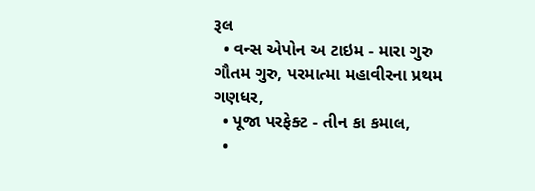રૂલ
  • વન્સ એપોન અ ટાઇમ - મારા ગુરુ ગૌતમ ગુરુ, પરમાત્મા મહાવીરના પ્રથમ ગણધર,
  • પૂજા પરફેક્ટ - તીન કા કમાલ,
  •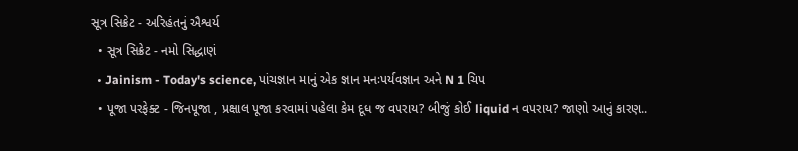સૂત્ર સિક્રેટ - અરિહંતનું ઐશ્વર્ય
  • સૂત્ર સિક્રેટ - નમો સિદ્ધાણં
  • Jainism - Today's science, પાંચજ્ઞાન માનું એક જ્ઞાન મનઃપર્યવજ્ઞાન અને N 1 ચિપ
  • પૂજા પરફેક્ટ - જિનપૂજા , પ્રક્ષાલ પૂજા કરવામાં પહેલા કેમ દૂધ જ વપરાય? બીજું કોઈ liquid ન વપરાય? જાણો આનું કારણ..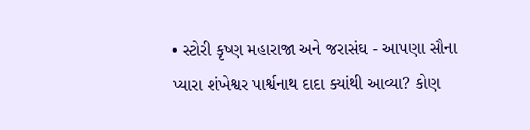• સ્ટોરી કૃષ્ણ મહારાજા અને જરાસંઘ - આપણા સૌના પ્યારા શંખેશ્વર પાર્શ્વનાથ દાદા ક્યાંથી આવ્યા? કોણ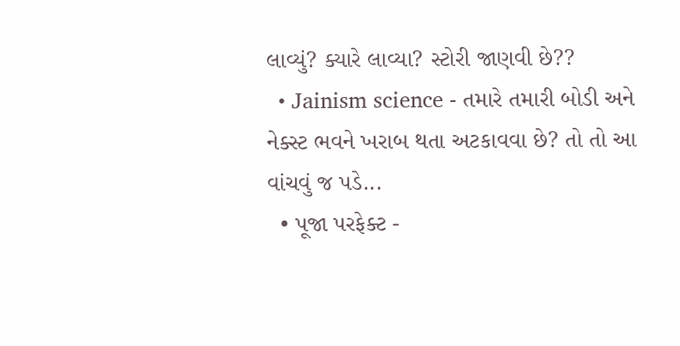લાવ્યું? ક્યારે લાવ્યા? સ્ટોરી જાણવી છે??
  • Jainism science - તમારે તમારી બોડી અને નેક્સ્ટ ભવને ખરાબ થતા અટકાવવા છે? તો તો આ વાંચવું જ પડે...
  • પૂજા પરફેક્ટ -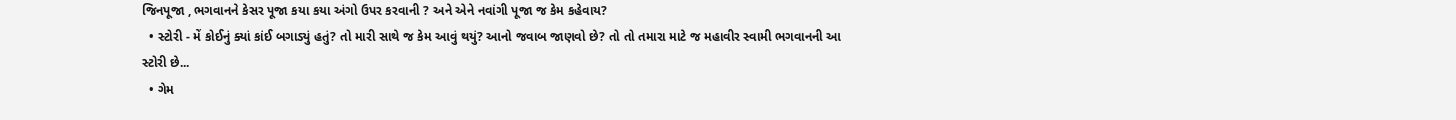જિનપૂજા , ભગવાનને કેસર પૂજા કયા કયા અંગો ઉપર કરવાની ? અને એને નવાંગી પૂજા જ કેમ કહેવાય?
  • સ્ટોરી - મેં કોઈનું ક્યાં કાંઈ બગાડ્યું હતું? તો મારી સાથે જ કેમ આવું થયું? આનો જવાબ જાણવો છે? તો તો તમારા માટે જ મહાવીર સ્વામી ભગવાનની આ સ્ટોરી છે...
  • ગેમ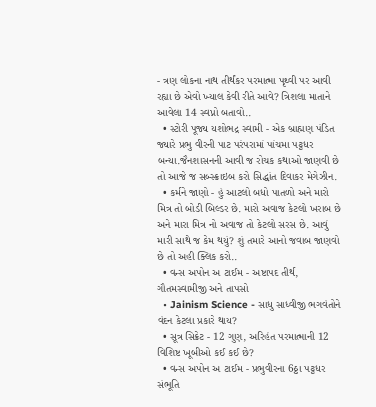- ત્રણ લોકના નાથ તીર્થંકર પરમાત્મા પૃથ્વી પર આવી રહ્યા છે એવો ખ્યાલ કેવી રીતે આવે? ત્રિશલા માતાને આવેલા 14 સ્વપ્નો બતાવો..
  • સ્ટોરી પૂજ્ય યશોભદ્ર સ્વામી - એક બ્રાહ્મણ પંડિત જ્યારે પ્રભુ વીરની પાટ પરંપરામાં પાંચમા પટ્ટધર બન્યા.જૈનશાસનની આવી જ રોચક કથાઓ જાણવી છે તો આજે જ સબ્સ્ક્રાઇબ કરો સિદ્ધાંત દિવાકર મેગેઝીન.
  • કર્મને જાણો - હું આટલો બધો પાતળો અને મારો મિત્ર તો બોડી બિલ્ડર છે. મારો અવાજ કેટલો ખરાબ છે અને મારા મિત્ર નો અવાજ તો કેટલો સરસ છે. આવું મારી સાથે જ કેમ થયું? શું તમારે આનો જવાબ જાણવો છે તો અહી ક્લિક કરો..
  • વન્સ અપોન અ ટાઈમ - અષ્ટાપદ તીર્થ, ગૌતમસ્વામીજી અને તાપસો
  • Jainism Science - સાધુ સાધ્વીજી ભગવંતોને વંદન કેટલા પ્રકારે થાય?
  • સૂત્ર સિક્રેટ - 12 ગુણ, અરિહંત પરમાત્માની 12 વિશિષ્ટ ખૂબીઓ કઈ કઈ છે?
  • વન્સ અપોન અ ટાઈમ - પ્રભુવીરના 6ઠ્ઠા પટ્ટધર સંભૂતિ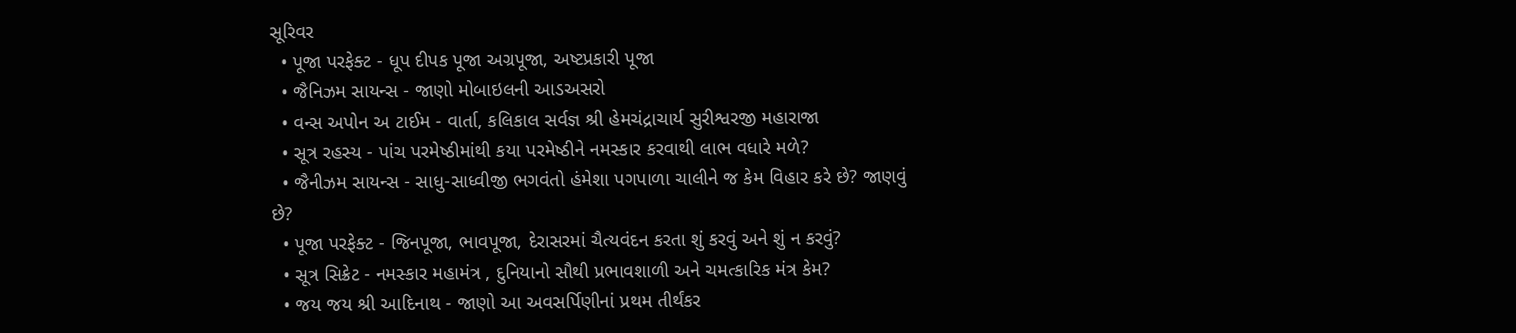સૂરિવર
  • પૂજા પરફેક્ટ - ધૂપ દીપક પૂજા અગ્રપૂજા, અષ્ટપ્રકારી પૂજા
  • જૈનિઝમ સાયન્સ - જાણો મોબાઇલની આડઅસરો
  • વન્સ અપોન અ ટાઈમ - વાર્તા, કલિકાલ સર્વજ્ઞ શ્રી હેમચંદ્રાચાર્ય સુરીશ્વરજી મહારાજા
  • સૂત્ર રહસ્ય - પાંચ પરમેષ્ઠીમાંથી કયા પરમેષ્ઠીને નમસ્કાર કરવાથી લાભ વધારે મળે?
  • જૈનીઝમ સાયન્સ - સાધુ-સાધ્વીજી ભગવંતો હંમેશા પગપાળા ચાલીને જ કેમ વિહાર કરે છે? જાણવું છે?
  • પૂજા પરફેક્ટ - જિનપૂજા, ભાવપૂજા, દેરાસરમાં ચૈત્યવંદન કરતા શું કરવું અને શું ન કરવું?
  • સૂત્ર સિક્રેટ - નમસ્કાર મહામંત્ર , દુનિયાનો સૌથી પ્રભાવશાળી અને ચમત્કારિક મંત્ર કેમ?
  • જય જય શ્રી આદિનાથ - જાણો આ અવસર્પિણીનાં પ્રથમ તીર્થંકર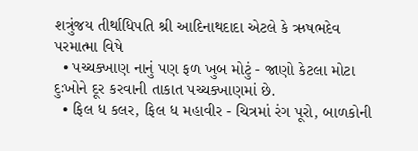શત્રુંજય તીર્થાધિપતિ શ્રી આદિનાથદાદા એટલે કે ઋષભદેવ પરમાત્મા વિષે
  • પચ્ચક્ખાણ નાનું પણ ફળ ખુબ મોટું - જાણો કેટલા મોટા દુઃખોને દૂર કરવાની તાકાત પચ્ચક્ખાણમાં છે.
  • ફિલ ધ કલર, ફિલ ધ મહાવીર - ચિત્રમાં રંગ પૂરો, બાળકોની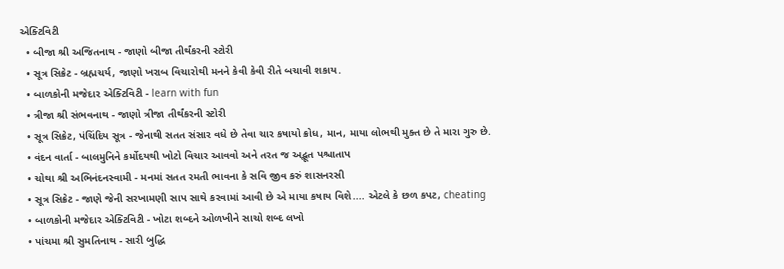એક્ટિવિટી
  • બીજા શ્રી અજિતનાથ - જાણો બીજા તીર્થંકરની સ્ટોરી
  • સૂત્ર સિક્રેટ - બ્રહ્મચર્ય, જાણો ખરાબ વિચારોથી મનને કેવી કેવી રીતે બચાવી શકાય.
  • બાળકોની મજેદાર એક્ટિવિટી - learn with fun
  • ત્રીજા શ્રી સંભવનાથ - જાણો ત્રીજા તીર્થંકરની સ્ટોરી
  • સૂત્ર સિક્રેટ, પંચિંદિય સૂત્ર - જેનાથી સતત સંસાર વધે છે તેવા ચાર કષાયો ક્રોધ, માન, માયા લોભથી મુક્ત છે તે મારા ગુરુ છે.
  • વંદન વાર્તા - બાલમુનિને કર્મોદયથી ખોટો વિચાર આવવો અને તરત જ અદ્ભૂત પશ્ચાતાપ
  • ચોથા શ્રી અભિનંદનસ્વામી - મનમાં સતત રમતી ભાવના કે સવિ જીવ કરું શાસનરસી
  • સૂત્ર સિક્રેટ - જાણે જેની સરખામણી સાપ સાથે કરવામાં આવી છે એ માયા કષાય વિશે.... એટલે કે છળ કપટ, cheating
  • બાળકોની મજેદાર એક્ટિવિટી - ખોટા શબ્દને ઓળખીને સાચો શબ્દ લખો
  • પાંચમા શ્રી સુમતિનાથ - સારી બુદ્ધિ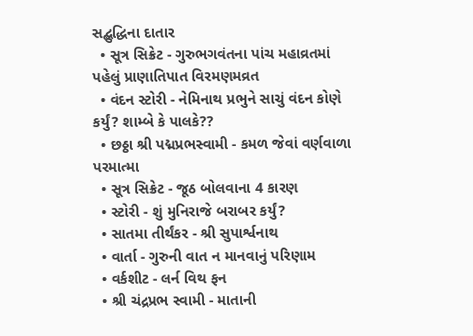સદ્બુદ્ધિના દાતાર
  • સૂત્ર સિક્રેટ - ગુરુભગવંતના પાંચ મહાવ્રતમાં પહેલું પ્રાણાતિપાત વિરમણમવ્રત
  • વંદન સ્ટોરી - નેમિનાથ પ્રભુને સાચું વંદન કોણે કર્યું? શામ્બે કે પાલકે??
  • છઠ્ઠા શ્રી પદ્મપ્રભસ્વામી - કમળ જેવાં વર્ણવાળા પરમાત્મા
  • સૂત્ર સિક્રેટ - જૂઠ બોલવાના 4 કારણ
  • સ્ટોરી - શું મુનિરાજે બરાબર કર્યું?
  • સાતમા તીર્થંકર - શ્રી સુપાર્શ્વનાથ
  • વાર્તા - ગુરુની વાત ન માનવાનું પરિણામ
  • વર્કશીટ - લર્ન વિથ ફન
  • શ્રી ચંદ્રપ્રભ સ્વામી - માતાની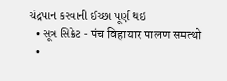ચંદ્રપાન કરવાની ઈચ્છા પૂર્ણ થઇ
  • સૂત્ર સિક્રેટ - पंच विहायार पालण समत्थो
  •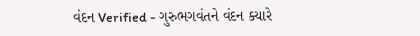વંદન Verified - ગુરુભગવંતને વંદન ક્યારે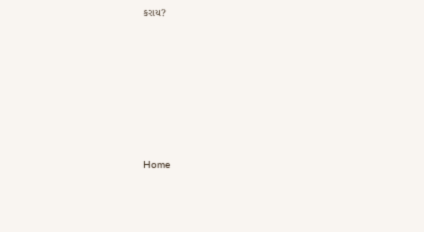કરાય?







Home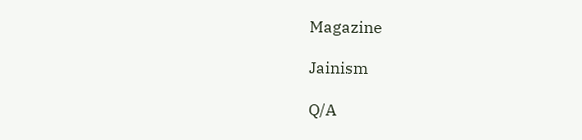Magazine

Jainism

Q/A